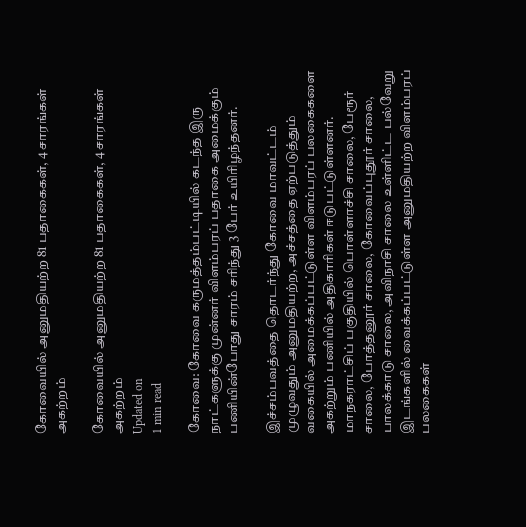கோவையில் அனுமதியற்ற 81 பதாகைகள், 4 சாரங்கள் அகற்றம்

கோவையில் அனுமதியற்ற 81 பதாகைகள், 4 சாரங்கள் அகற்றம்
Updated on
1 min read

கோவை: கோவை கருமத்தம்பட்டியில் கடந்த இரு நாட்களுக்கு முன்னர் விளம்பரப் பதாகை அமைக்கும் பணியின்போது சாரம் சரிந்து 3 பேர் உயிரிழந்தனர்.

இச்சம்பவத்தை தொடர்ந்து கோவை மாவட்டம் முழுவதும் அனுமதியற்ற, அச்சத்தை ஏற்படுத்தும் வகையில் அமைக்கப்பட்டுள்ள விளம்பரப் பலகைகளை அகற்றும் பணியில் அதிகாரிகள் ஈடுபட்டுள்ளனர். மாநகராட்சிப் பகுதியில் பொள்ளாச்சி சாலை, பேரூர் சாலை, போத்தனூர் சாலை, கோவைப்புதூர் சாலை, பாலக்காடு சாலை, அவிநாசி சாலை உள்ளிட்ட பல்வேறு இடங்களில் வைக்கப்பட்டுள்ள அனுமதியற்ற விளம்பரப் பலகைகள்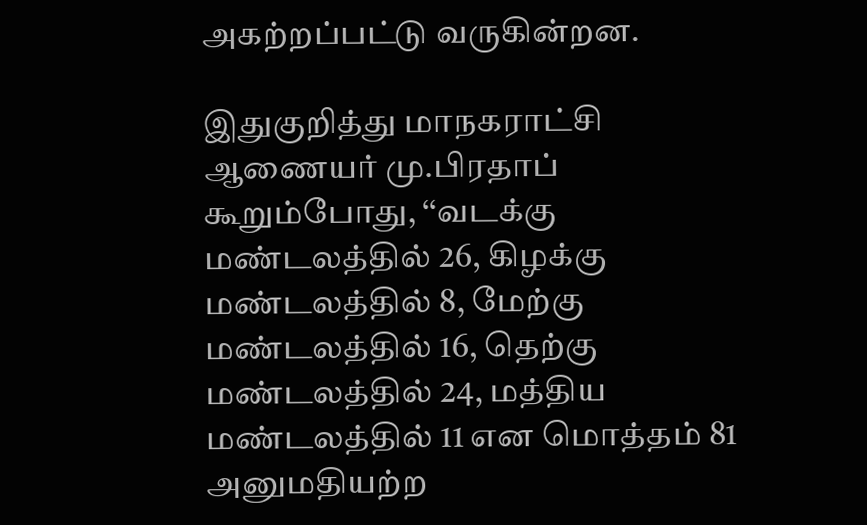அகற்றப்பட்டு வருகின்றன.

இதுகுறித்து மாநகராட்சி ஆணையர் மு.பிரதாப் கூறும்போது, ‘‘வடக்கு மண்டலத்தில் 26, கிழக்கு மண்டலத்தில் 8, மேற்கு மண்டலத்தில் 16, தெற்கு மண்டலத்தில் 24, மத்திய மண்டலத்தில் 11 என மொத்தம் 81 அனுமதியற்ற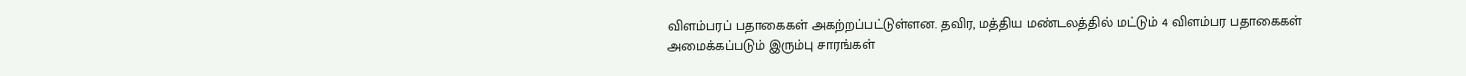விளம்பரப் பதாகைகள் அகற்றப்பட்டுள்ளன. தவிர, மத்திய மண்டலத்தில் மட்டும் 4 விளம்பர பதாகைகள் அமைக்கப்படும் இரும்பு சாரங்கள்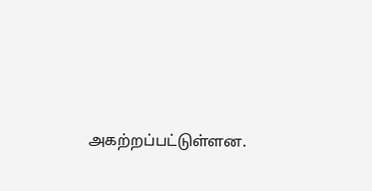அகற்றப்பட்டுள்ளன.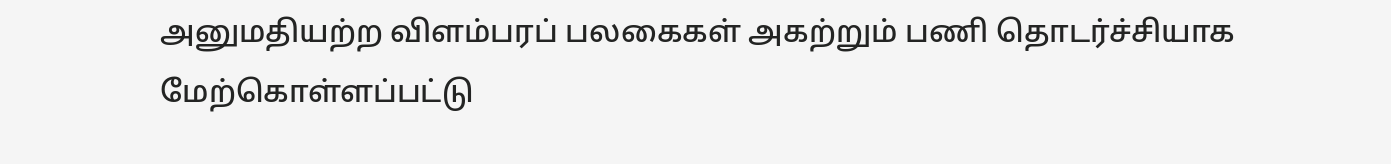அனுமதியற்ற விளம்பரப் பலகைகள் அகற்றும் பணி தொடர்ச்சியாக மேற்கொள்ளப்பட்டு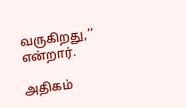வருகிறது,’’ என்றார்.

அதிகம்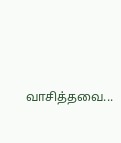வாசித்தவை...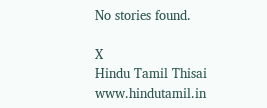No stories found.

X
Hindu Tamil Thisai
www.hindutamil.in